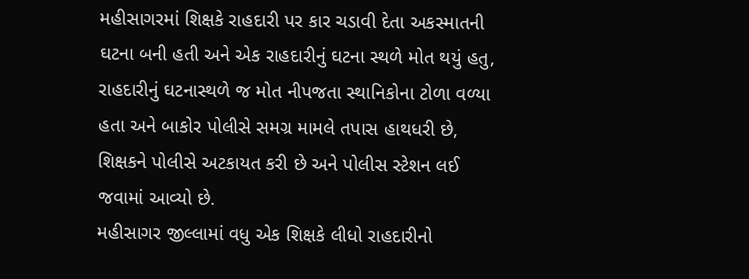મહીસાગરમાં શિક્ષકે રાહદારી પર કાર ચડાવી દેતા અકસ્માતની ઘટના બની હતી અને એક રાહદારીનું ઘટના સ્થળે મોત થયું હતુ, રાહદારીનું ઘટનાસ્થળે જ મોત નીપજતા સ્થાનિકોના ટોળા વળ્યા હતા અને બાકોર પોલીસે સમગ્ર મામલે તપાસ હાથધરી છે, શિક્ષકને પોલીસે અટકાયત કરી છે અને પોલીસ સ્ટેશન લઈ જવામાં આવ્યો છે.
મહીસાગર જીલ્લામાં વધુ એક શિક્ષકે લીધો રાહદારીનો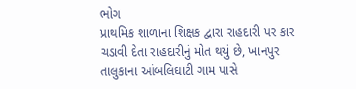ભોગ
પ્રાથમિક શાળાના શિક્ષક દ્વારા રાહદારી પર કાર ચડાવી દેતા રાહદારીનું મોત થયું છે, ખાનપુર તાલુકાના આંબલિઘાટી ગામ પાસે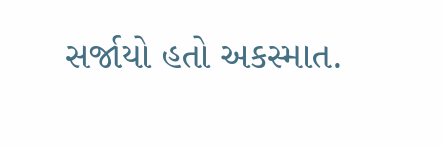સર્જાયો હતો અકસ્માત.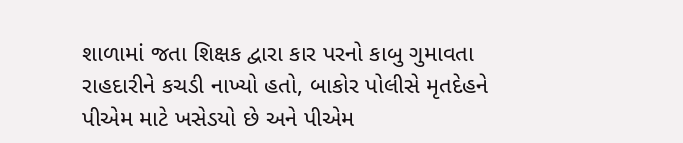શાળામાં જતા શિક્ષક દ્વારા કાર પરનો કાબુ ગુમાવતા રાહદારીને કચડી નાખ્યો હતો, બાકોર પોલીસે મૃતદેહને પીએમ માટે ખસેડયો છે અને પીએમ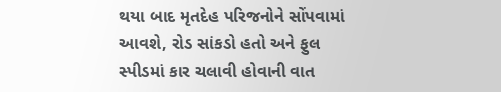થયા બાદ મૃતદેહ પરિજનોને સોંપવામાં આવશે, રોડ સાંકડો હતો અને ફુલ સ્પીડમાં કાર ચલાવી હોવાની વાત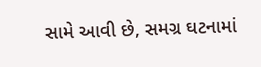સામે આવી છે, સમગ્ર ઘટનામાં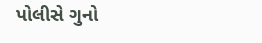પોલીસે ગુનો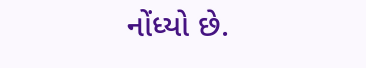નોંધ્યો છે.